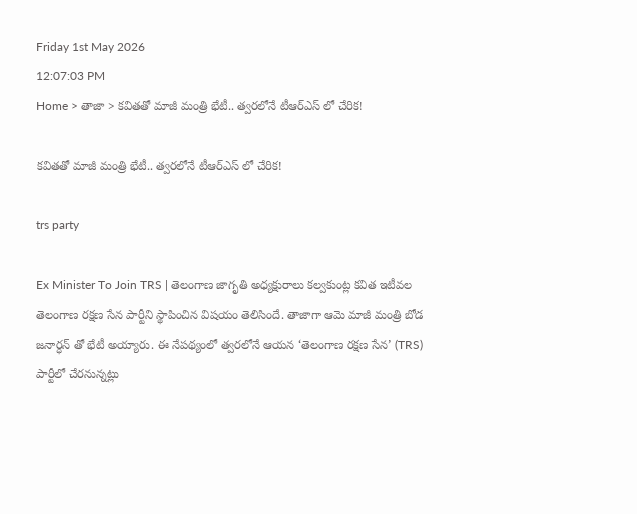Friday 1st May 2026
12:07:03 PM
Home > తాజా > కవితతో మాజీ మంత్రి భేటీ.. త్వరలోనే టీఆర్ఎస్ లో చేరిక!

కవితతో మాజీ మంత్రి భేటీ.. త్వరలోనే టీఆర్ఎస్ లో చేరిక!

trs party

Ex Minister To Join TRS | తెలంగాణ జాగృతి అధ్యక్షురాలు కల్వకుంట్ల కవిత ఇటీవల తెలంగాణ రక్షణ సేన పార్టీని స్థాపించిన విషయం తెలిసిందే. తాజాగా ఆమె మాజీ మంత్రి బోడ జనార్ధన్ తో భేటీ అయ్యారు. ఈ నేపథ్యంలో త్వరలోనే ఆయన ‘తెలంగాణ రక్షణ సేన’ (TRS) పార్టీలో చేరనున్నట్లు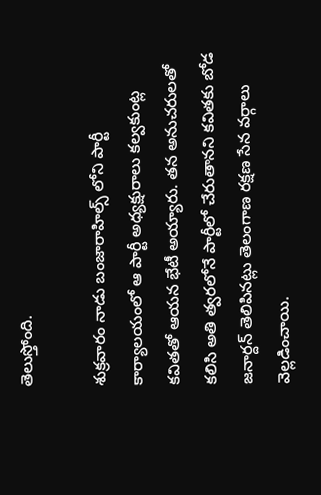తెలుస్తోంది.

శుక్రవారం నాడు బంజారాహిల్స్‌ లోని పార్టీ కార్యాలయంలో ఆ పార్టీ అధ్యక్షురాలు కల్వకుంట్ల కవితతో ఆయన భేటీ అయ్యారు. తన అనుచరులతో కలిసి అతి త్వరలోనే పార్టీలో చేరుతానని కవితకు బోడ జనార్దన్ తెలిపినట్లు తెలంగాణ రక్షణ సేన వర్గాలు వెల్లడించాయి.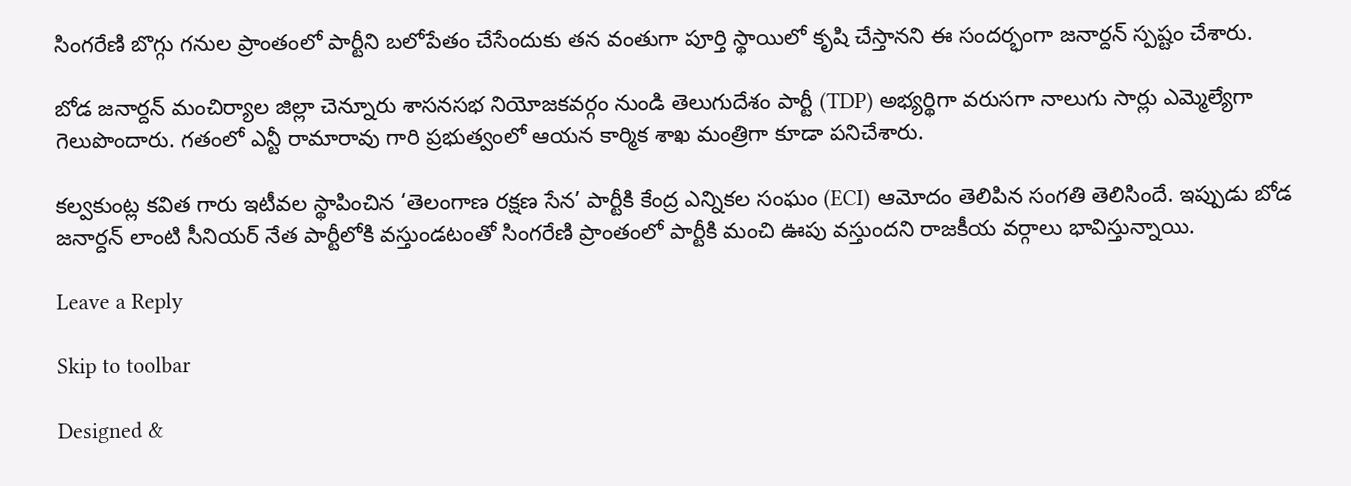సింగరేణి బొగ్గు గనుల ప్రాంతంలో పార్టీని బలోపేతం చేసేందుకు తన వంతుగా పూర్తి స్థాయిలో కృషి చేస్తానని ఈ సందర్భంగా జనార్దన్ స్పష్టం చేశారు.

బోడ జనార్దన్ మంచిర్యాల జిల్లా చెన్నూరు శాసనసభ నియోజకవర్గం నుండి తెలుగుదేశం పార్టీ (TDP) అభ్యర్థిగా వరుసగా నాలుగు సార్లు ఎమ్మెల్యేగా గెలుపొందారు. గతంలో ఎన్టీ రామారావు గారి ప్రభుత్వంలో ఆయన కార్మిక శాఖ మంత్రిగా కూడా పనిచేశారు.

కల్వకుంట్ల కవిత గారు ఇటీవల స్థాపించిన ‘తెలంగాణ రక్షణ సేన’ పార్టీకి కేంద్ర ఎన్నికల సంఘం (ECI) ఆమోదం తెలిపిన సంగతి తెలిసిందే. ఇప్పుడు బోడ జనార్దన్ లాంటి సీనియర్ నేత పార్టీలోకి వస్తుండటంతో సింగరేణి ప్రాంతంలో పార్టీకి మంచి ఊపు వస్తుందని రాజకీయ వర్గాలు భావిస్తున్నాయి.

Leave a Reply

Skip to toolbar

Designed &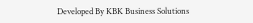Developed By KBK Business Solutions